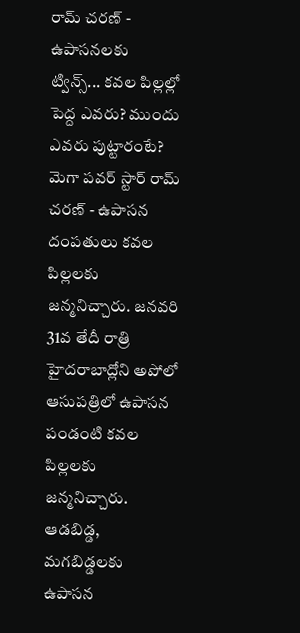రామ్ చరణ్ - ఉపాసనలకు ట్విన్స్... కవల పిల్లల్లో పెద్ద ఎవరు? ముందు ఎవరు పుట్టారంటే?
మెగా పవర్ స్టార్ రామ్ చరణ్ - ఉపాసన దంపతులు కవల పిల్లలకు జన్మనిచ్చారు. జనవరి 31వ తేదీ రాత్రి హైదరాబాద్లోని అపోలో ఆసుపత్రిలో ఉపాసన పండంటి కవల పిల్లలకు జన్మనిచ్చారు. ఆడబిడ్డ, మగబిడ్డలకు ఉపాసన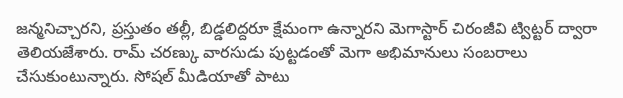జన్మనిచ్చారని, ప్రస్తుతం తల్లీ, బిడ్డలిద్దరూ క్షేమంగా ఉన్నారని మెగాస్టార్ చిరంజీవి ట్విట్టర్ ద్వారా తెలియజేశారు. రామ్ చరణ్కు వారసుడు పుట్టడంతో మెగా అభిమానులు సంబరాలు చేసుకుంటున్నారు. సోషల్ మీడియాతో పాటు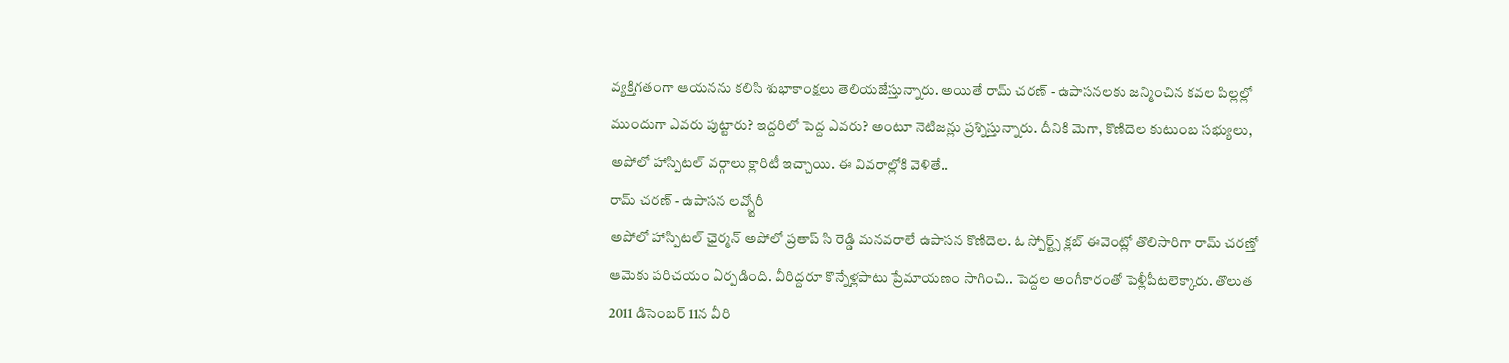వ్యక్తిగతంగా ఆయనను కలిసి శుభాకాంక్షలు తెలియజేస్తున్నారు. అయితే రామ్ చరణ్ - ఉపాసనలకు జన్మించిన కవల పిల్లల్లో ముందుగా ఎవరు పుట్టారు? ఇద్దరిలో పెద్ద ఎవరు? అంటూ నెటిజన్లు ప్రశ్నిస్తున్నారు. దీనికి మెగా, కొణిదెల కుటుంబ సభ్యులు, అపోలో హాస్పిటల్ వర్గాలు క్లారిటీ ఇచ్చాయి. ఈ వివరాల్లోకి వెళితే..
రామ్ చరణ్ - ఉపాసన లవ్స్టోరీ
అపోలో హాస్పిటల్ ఛైర్మన్ అపోలో ప్రతాప్ సి రెడ్డి మనవరాలే ఉపాసన కొణిదెల. ఓ స్పోర్ట్స్ క్లబ్ ఈవెంట్లో తొలిసారిగా రామ్ చరణ్తో ఆమెకు పరిచయం ఏర్పడింది. వీరిద్దరూ కొన్నేళ్లపాటు ప్రేమాయణం సాగించి.. పెద్దల అంగీకారంతో పెళ్లీపీటలెక్కారు. తొలుత 2011 డిసెంబర్ 11న వీరి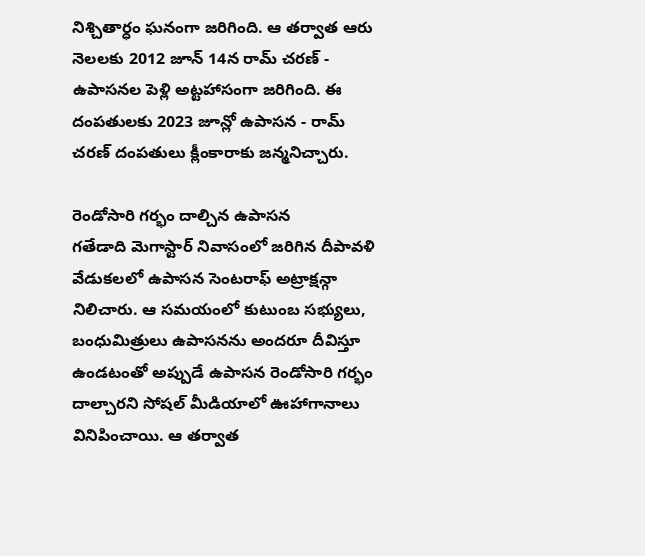నిశ్చితార్ధం ఘనంగా జరిగింది. ఆ తర్వాత ఆరు నెలలకు 2012 జూన్ 14న రామ్ చరణ్ - ఉపాసనల పెళ్లి అట్టహాసంగా జరిగింది. ఈ దంపతులకు 2023 జూన్లో ఉపాసన - రామ్ చరణ్ దంపతులు క్లీంకారాకు జన్మనిచ్చారు.

రెండోసారి గర్భం దాల్చిన ఉపాసన
గతేడాది మెగాస్టార్ నివాసంలో జరిగిన దీపావళి వేడుకలలో ఉపాసన సెంటరాఫ్ అట్రాక్షన్గా నిలిచారు. ఆ సమయంలో కుటుంబ సభ్యులు, బంధుమిత్రులు ఉపాసనను అందరూ దీవిస్తూ ఉండటంతో అప్పుడే ఉపాసన రెండోసారి గర్భం దాల్చారని సోషల్ మీడియాలో ఊహాగానాలు వినిపించాయి. ఆ తర్వాత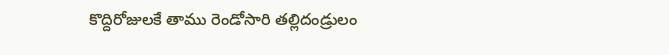కొద్దిరోజులకే తాము రెండోసారి తల్లిదండ్రులం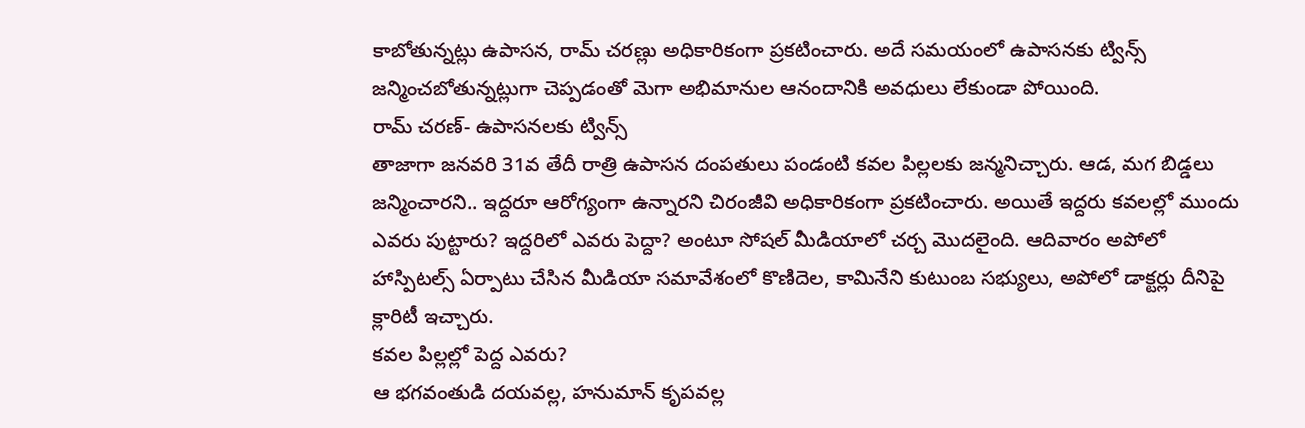కాబోతున్నట్లు ఉపాసన, రామ్ చరణ్లు అధికారికంగా ప్రకటించారు. అదే సమయంలో ఉపాసనకు ట్విన్స్ జన్మించబోతున్నట్లుగా చెప్పడంతో మెగా అభిమానుల ఆనందానికి అవధులు లేకుండా పోయింది.
రామ్ చరణ్- ఉపాసనలకు ట్విన్స్
తాజాగా జనవరి 31వ తేదీ రాత్రి ఉపాసన దంపతులు పండంటి కవల పిల్లలకు జన్మనిచ్చారు. ఆడ, మగ బిడ్డలు జన్మించారని.. ఇద్దరూ ఆరోగ్యంగా ఉన్నారని చిరంజీవి అధికారికంగా ప్రకటించారు. అయితే ఇద్దరు కవలల్లో ముందు ఎవరు పుట్టారు? ఇద్దరిలో ఎవరు పెద్దా? అంటూ సోషల్ మీడియాలో చర్చ మొదలైంది. ఆదివారం అపోలో హాస్పిటల్స్ ఏర్పాటు చేసిన మీడియా సమావేశంలో కొణిదెల, కామినేని కుటుంబ సభ్యులు, అపోలో డాక్టర్లు దీనిపై క్లారిటీ ఇచ్చారు.
కవల పిల్లల్లో పెద్ద ఎవరు?
ఆ భగవంతుడి దయవల్ల, హనుమాన్ కృపవల్ల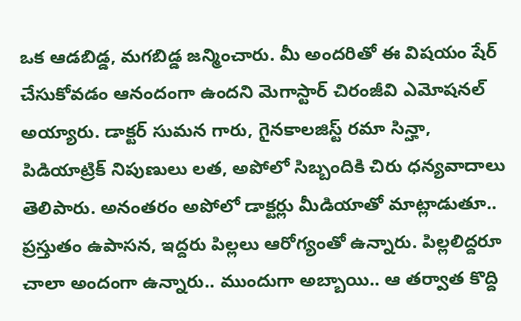ఒక ఆడబిడ్డ, మగబిడ్డ జన్మించారు. మీ అందరితో ఈ విషయం షేర్ చేసుకోవడం ఆనందంగా ఉందని మెగాస్టార్ చిరంజీవి ఎమోషనల్ అయ్యారు. డాక్టర్ సుమన గారు, గైనకాలజిస్ట్ రమా సిన్హా, పిడియాట్రిక్ నిపుణులు లత, అపోలో సిబ్బందికి చిరు ధన్యవాదాలు తెలిపారు. అనంతరం అపోలో డాక్టర్లు మీడియాతో మాట్లాడుతూ.. ప్రస్తుతం ఉపాసన, ఇద్దరు పిల్లలు ఆరోగ్యంతో ఉన్నారు. పిల్లలిద్దరూ చాలా అందంగా ఉన్నారు.. ముందుగా అబ్బాయి.. ఆ తర్వాత కొద్ది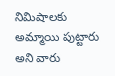నిమిషాలకు అమ్మాయి పుట్టారు అని వారు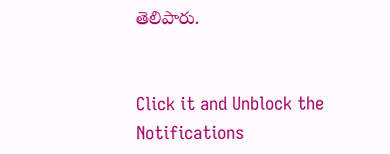తెలిపారు.


Click it and Unblock the Notifications